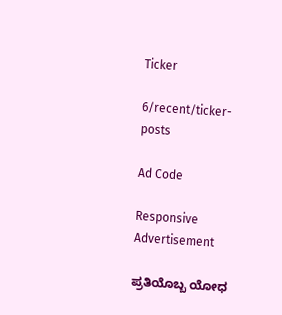Ticker

6/recent/ticker-posts

Ad Code

Responsive Advertisement

ಪ್ರತಿಯೊಬ್ಬ ಯೋಧ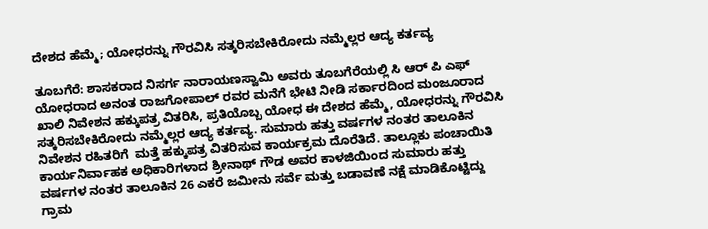ದೇಶದ ಹೆಮ್ಮೆ; ಯೋಧರನ್ನು ಗೌರವಿಸಿ ಸತ್ಕರಿಸಬೇಕಿರೋದು ನಮ್ಮೆಲ್ಲರ ಆದ್ಯ ಕರ್ತವ್ಯ

ತೂಬಗೆರೆ: ಶಾಸಕರಾದ ನಿಸರ್ಗ ನಾರಾಯಣಸ್ವಾಮಿ ಅವರು ತೂಬಗೆರೆಯಲ್ಲಿ ಸಿ ಆರ್ ಪಿ ಎಫ್ ಯೋಧರಾದ ಅನಂತ ರಾಜಗೋಪಾಲ್ ರವರ ಮನೆಗೆ ಭೇಟಿ ನೀಡಿ ಸರ್ಕಾರದಿಂದ ಮಂಜೂರಾದ  ಖಾಲಿ ನಿವೇಶನ ಹಕ್ಕುಪತ್ರ ವಿತರಿಸಿ, ಪ್ರತಿಯೊಬ್ಬ ಯೋಧ ಈ ದೇಶದ ಹೆಮ್ಮೆ, ಯೋಧರನ್ನು ಗೌರವಿಸಿ ಸತ್ಕರಿಸಬೇಕಿರೋದು ನಮ್ಮೆಲ್ಲರ ಆದ್ಯ ಕರ್ತವ್ಯ. ಸುಮಾರು ಹತ್ತು ವರ್ಷಗಳ ನಂತರ ತಾಲೂಕಿನ ನಿವೇಶನ ರಹಿತರಿಗೆ  ಮತ್ತೆ ಹಕ್ಕುಪತ್ರ ವಿತರಿಸುವ ಕಾರ್ಯಕ್ರಮ ದೊರೆತಿದೆ. ತಾಲ್ಲೂಕು ಪಂಚಾಯಿತಿ ಕಾರ್ಯನಿರ್ವಾಹಕ ಅಧಿಕಾರಿಗಳಾದ ಶ್ರೀನಾಥ್ ಗೌಡ ಅವರ ಕಾಳಜಿಯಿಂದ ಸುಮಾರು ಹತ್ತು ವರ್ಷಗಳ ನಂತರ ತಾಲೂಕಿನ 26 ಎಕರೆ ಜಮೀನು ಸರ್ವೆ ಮತ್ತು ಬಡಾವಣೆ ನಕ್ಷೆ ಮಾಡಿಕೊಟ್ಟಿದ್ದು ಗ್ರಾಮ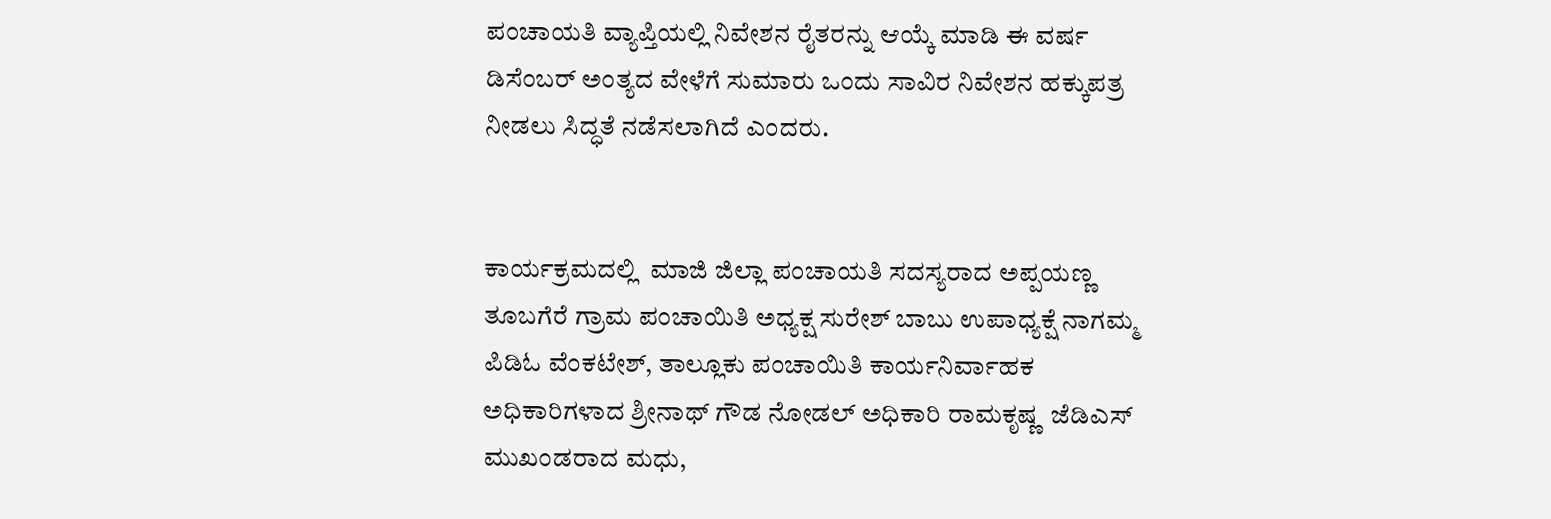ಪಂಚಾಯತಿ ವ್ಯಾಪ್ತಿಯಲ್ಲಿ ನಿವೇಶನ ರೈತರನ್ನು ಆಯ್ಕೆ ಮಾಡಿ ಈ ವರ್ಷ ಡಿಸೆಂಬರ್ ಅಂತ್ಯದ ವೇಳೆಗೆ ಸುಮಾರು ಒಂದು ಸಾವಿರ ನಿವೇಶನ ಹಕ್ಕುಪತ್ರ ನೀಡಲು ಸಿದ್ಧತೆ ನಡೆಸಲಾಗಿದೆ ಎಂದರು.


ಕಾರ್ಯಕ್ರಮದಲ್ಲಿ  ಮಾಜಿ ಜಿಲ್ಲಾ ಪಂಚಾಯತಿ ಸದಸ್ಯರಾದ ಅಪ್ಪಯಣ್ಣ ತೂಬಗೆರೆ ಗ್ರಾಮ ಪಂಚಾಯಿತಿ ಅಧ್ಯಕ್ಷ ಸುರೇಶ್ ಬಾಬು ಉಪಾಧ್ಯಕ್ಷೆ ನಾಗಮ್ಮ ಪಿಡಿಓ ವೆಂಕಟೇಶ್, ತಾಲ್ಲೂಕು ಪಂಚಾಯಿತಿ ಕಾರ್ಯನಿರ್ವಾಹಕ ಅಧಿಕಾರಿಗಳಾದ ಶ್ರೀನಾಥ್ ಗೌಡ ನೋಡಲ್ ಅಧಿಕಾರಿ ರಾಮಕೃಷ್ಣ  ಜೆಡಿಎಸ್ ಮುಖಂಡರಾದ ಮಧು,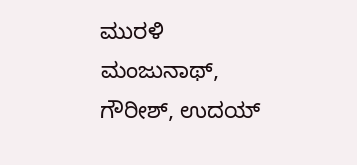ಮುರಳಿ ಮಂಜುನಾಥ್, ಗೌರೀಶ್, ಉದಯ್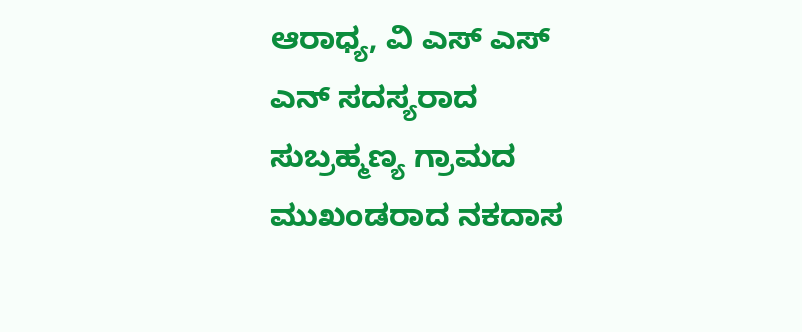ಆರಾಧ್ಯ, ವಿ ಎಸ್ ಎಸ್ ಎನ್ ಸದಸ್ಯರಾದ ಸುಬ್ರಹ್ಮಣ್ಯ ಗ್ರಾಮದ ಮುಖಂಡರಾದ ನಕದಾಸ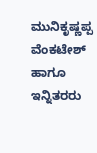ಮುನಿಕೃಷ್ಣಪ್ಪ ವೆಂಕಟೇಶ್ ಹಾಗೂ ಇನ್ನಿತರರು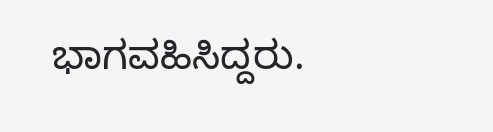ಭಾಗವಹಿಸಿದ್ದರು.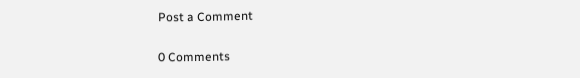Post a Comment

0 Comments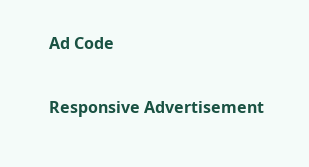Ad Code

Responsive Advertisement